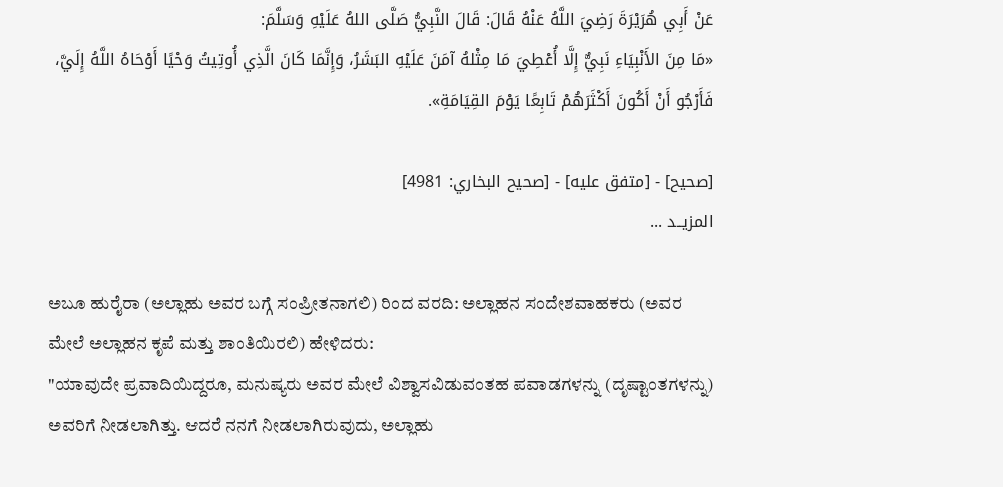عَنْ أَبِي هُرَيْرَةَ رَضِيَ اللَّهُ عَنْهُ قَالَ: قَالَ النَّبِيُّ صَلَّى اللهُ عَلَيْهِ وَسَلَّمَ:
«مَا مِنَ الأَنْبِيَاءِ نَبِيٌّ إِلَّا أُعْطِيَ مَا مِثْلهُ آمَنَ عَلَيْهِ البَشَرُ، وَإِنَّمَا كَانَ الَّذِي أُوتِيتُ وَحْيًا أَوْحَاهُ اللَّهُ إِلَيَّ، فَأَرْجُو أَنْ أَكُونَ أَكْثَرَهُمْ تَابِعًا يَوْمَ القِيَامَةِ».

[صحيح] - [متفق عليه] - [صحيح البخاري: 4981]
المزيــد ...

ಅಬೂ ಹುರೈರಾ (ಅಲ್ಲಾಹು ಅವರ ಬಗ್ಗೆ ಸಂಪ್ರೀತನಾಗಲಿ) ರಿಂದ ವರದಿ: ಅಲ್ಲಾಹನ ಸಂದೇಶವಾಹಕರು (ಅವರ ಮೇಲೆ ಅಲ್ಲಾಹನ ಕೃಪೆ ಮತ್ತು ಶಾಂತಿಯಿರಲಿ) ಹೇಳಿದರು:
"ಯಾವುದೇ ಪ್ರವಾದಿಯಿದ್ದರೂ, ಮನುಷ್ಯರು ಅವರ ಮೇಲೆ ವಿಶ್ವಾಸವಿಡುವಂತಹ ಪವಾಡಗಳನ್ನು (ದೃಷ್ಟಾಂತಗಳನ್ನು) ಅವರಿಗೆ ನೀಡಲಾಗಿತ್ತು. ಆದರೆ ನನಗೆ ನೀಡಲಾಗಿರುವುದು, ಅಲ್ಲಾಹು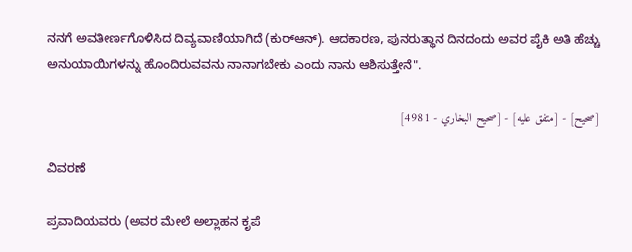ನನಗೆ ಅವತೀರ್ಣಗೊಳಿಸಿದ ದಿವ್ಯವಾಣಿಯಾಗಿದೆ (ಕುರ್‌ಆನ್). ಆದಕಾರಣ, ಪುನರುತ್ಥಾನ ದಿನದಂದು ಅವರ ಪೈಕಿ ಅತಿ ಹೆಚ್ಚು ಅನುಯಾಯಿಗಳನ್ನು ಹೊಂದಿರುವವನು ನಾನಾಗಬೇಕು ಎಂದು ನಾನು ಆಶಿಸುತ್ತೇನೆ".

[صحيح] - [متفق عليه] - [صحيح البخاري - 4981]

ವಿವರಣೆ

ಪ್ರವಾದಿಯವರು (ಅವರ ಮೇಲೆ ಅಲ್ಲಾಹನ ಕೃಪೆ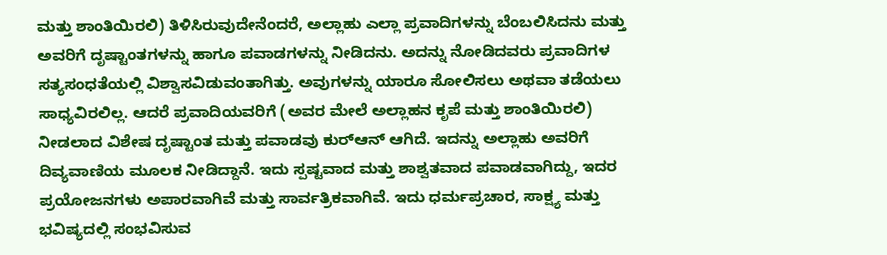ಮತ್ತು ಶಾಂತಿಯಿರಲಿ) ತಿಳಿಸಿರುವುದೇನೆಂದರೆ, ಅಲ್ಲಾಹು ಎಲ್ಲಾ ಪ್ರವಾದಿಗಳನ್ನು ಬೆಂಬಲಿಸಿದನು ಮತ್ತು ಅವರಿಗೆ ದೃಷ್ಟಾಂತಗಳನ್ನು ಹಾಗೂ ಪವಾಡಗಳನ್ನು ನೀಡಿದನು. ಅದನ್ನು ನೋಡಿದವರು ಪ್ರವಾದಿಗಳ ಸತ್ಯಸಂಧತೆಯಲ್ಲಿ ವಿಶ್ವಾಸವಿಡುವಂತಾಗಿತ್ತು. ಅವುಗಳನ್ನು ಯಾರೂ ಸೋಲಿಸಲು ಅಥವಾ ತಡೆಯಲು ಸಾಧ್ಯವಿರಲಿಲ್ಲ. ಆದರೆ ಪ್ರವಾದಿಯವರಿಗೆ (ಅವರ ಮೇಲೆ ಅಲ್ಲಾಹನ ಕೃಪೆ ಮತ್ತು ಶಾಂತಿಯಿರಲಿ) ನೀಡಲಾದ ವಿಶೇಷ ದೃಷ್ಟಾಂತ ಮತ್ತು ಪವಾಡವು ಕುರ್‌ಆನ್ ಆಗಿದೆ. ಇದನ್ನು ಅಲ್ಲಾಹು ಅವರಿಗೆ ದಿವ್ಯವಾಣಿಯ ಮೂಲಕ ನೀಡಿದ್ದಾನೆ. ಇದು ಸ್ಪಷ್ಟವಾದ ಮತ್ತು ಶಾಶ್ವತವಾದ ಪವಾಡವಾಗಿದ್ದು, ಇದರ ಪ್ರಯೋಜನಗಳು ಅಪಾರವಾಗಿವೆ ಮತ್ತು ಸಾರ್ವತ್ರಿಕವಾಗಿವೆ. ಇದು ಧರ್ಮಪ್ರಚಾರ, ಸಾಕ್ಷ್ಯ ಮತ್ತು ಭವಿಷ್ಯದಲ್ಲಿ ಸಂಭವಿಸುವ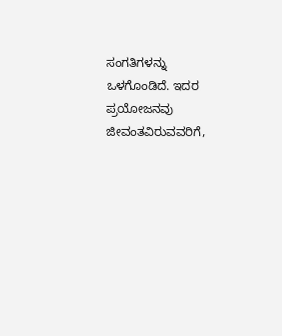ಸಂಗತಿಗಳನ್ನು ಒಳಗೊಂಡಿದೆ. ಇದರ ಪ್ರಯೋಜನವು ಜೀವಂತವಿರುವವರಿಗೆ,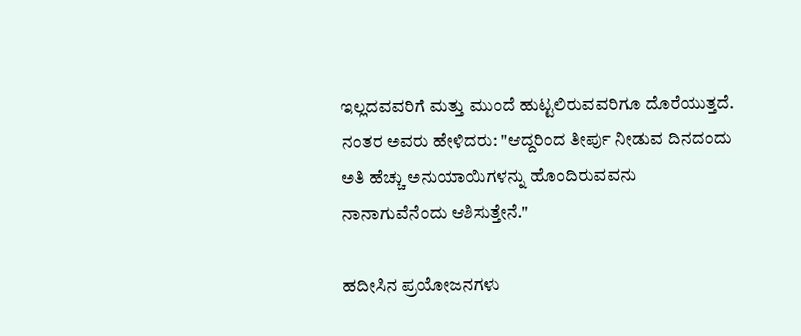ಇಲ್ಲದವವರಿಗೆ ಮತ್ತು ಮುಂದೆ ಹುಟ್ಟಲಿರುವವರಿಗೂ ದೊರೆಯುತ್ತದೆ. ನಂತರ ಅವರು ಹೇಳಿದರು: "ಆದ್ದರಿಂದ ತೀರ್ಪು ನೀಡುವ ದಿನದಂದು ಅತಿ ಹೆಚ್ಚು ಅನುಯಾಯಿಗಳನ್ನು ಹೊಂದಿರುವವನು ನಾನಾಗುವೆನೆಂದು ಆಶಿಸುತ್ತೇನೆ."

ಹದೀಸಿನ ಪ್ರಯೋಜನಗಳು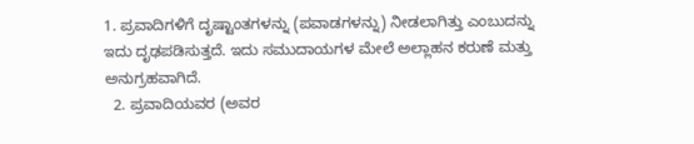1. ಪ್ರವಾದಿಗಳಿಗೆ ದೃಷ್ಟಾಂತಗಳನ್ನು (ಪವಾಡಗಳನ್ನು) ನೀಡಲಾಗಿತ್ತು ಎಂಬುದನ್ನು ಇದು ದೃಢಪಡಿಸುತ್ತದೆ. ಇದು ಸಮುದಾಯಗಳ ಮೇಲೆ ಅಲ್ಲಾಹನ ಕರುಣೆ ಮತ್ತು ಅನುಗ್ರಹವಾಗಿದೆ.
  2. ಪ್ರವಾದಿಯವರ (ಅವರ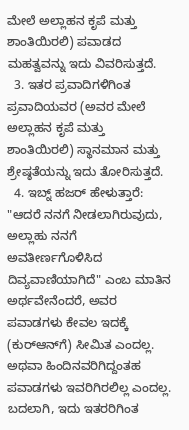ಮೇಲೆ ಅಲ್ಲಾಹನ ಕೃಪೆ ಮತ್ತು ಶಾಂತಿಯಿರಲಿ) ಪವಾಡದ ಮಹತ್ವವನ್ನು ಇದು ವಿವರಿಸುತ್ತದೆ.
  3. ಇತರ ಪ್ರವಾದಿಗಳಿಗಿಂತ ಪ್ರವಾದಿಯವರ (ಅವರ ಮೇಲೆ ಅಲ್ಲಾಹನ ಕೃಪೆ ಮತ್ತು ಶಾಂತಿಯಿರಲಿ) ಸ್ಥಾನಮಾನ ಮತ್ತು ಶ್ರೇಷ್ಠತೆಯನ್ನು ಇದು ತೋರಿಸುತ್ತದೆ.
  4. ಇಬ್ನ್ ಹಜರ್ ಹೇಳುತ್ತಾರೆ: "ಆದರೆ ನನಗೆ ನೀಡಲಾಗಿರುವುದು, ಅಲ್ಲಾಹು ನನಗೆ ಅವತೀರ್ಣಗೊಳಿಸಿದ ದಿವ್ಯವಾಣಿಯಾಗಿದೆ" ಎಂಬ ಮಾತಿನ ಅರ್ಥವೇನೆಂದರೆ, ಅವರ ಪವಾಡಗಳು ಕೇವಲ ಇದಕ್ಕೆ (ಕುರ್‌ಆನ್‌ಗೆ) ಸೀಮಿತ ಎಂದಲ್ಲ. ಅಥವಾ ಹಿಂದಿನವರಿಗಿದ್ದಂತಹ ಪವಾಡಗಳು ಇವರಿಗಿರಲಿಲ್ಲ ಎಂದಲ್ಲ. ಬದಲಾಗಿ, ಇದು ಇತರರಿಗಿಂತ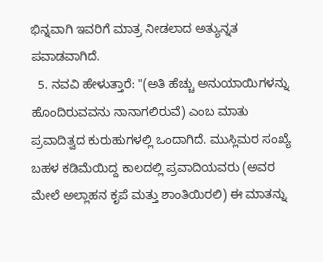ಭಿನ್ನವಾಗಿ ಇವರಿಗೆ ಮಾತ್ರ ನೀಡಲಾದ ಅತ್ಯುನ್ನತ ಪವಾಡವಾಗಿದೆ.
  5. ನವವಿ ಹೇಳುತ್ತಾರೆ: "(ಅತಿ ಹೆಚ್ಚು ಅನುಯಾಯಿಗಳನ್ನು ಹೊಂದಿರುವವನು ನಾನಾಗಲಿರುವೆ) ಎಂಬ ಮಾತು ಪ್ರವಾದಿತ್ವದ ಕುರುಹುಗಳಲ್ಲಿ ಒಂದಾಗಿದೆ. ಮುಸ್ಲಿಮರ ಸಂಖ್ಯೆ ಬಹಳ ಕಡಿಮೆಯಿದ್ದ ಕಾಲದಲ್ಲಿ ಪ್ರವಾದಿಯವರು (ಅವರ ಮೇಲೆ ಅಲ್ಲಾಹನ ಕೃಪೆ ಮತ್ತು ಶಾಂತಿಯಿರಲಿ) ಈ ಮಾತನ್ನು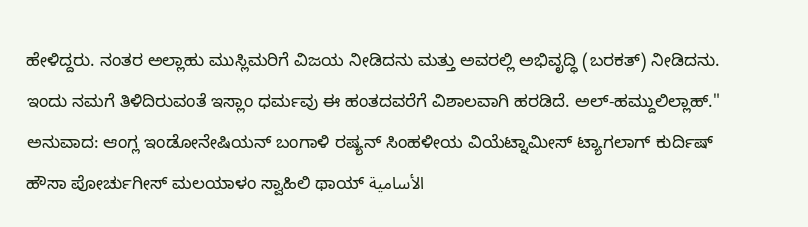ಹೇಳಿದ್ದರು. ನಂತರ ಅಲ್ಲಾಹು ಮುಸ್ಲಿಮರಿಗೆ ವಿಜಯ ನೀಡಿದನು ಮತ್ತು ಅವರಲ್ಲಿ ಅಭಿವೃದ್ಧಿ (ಬರಕತ್) ನೀಡಿದನು. ಇಂದು ನಮಗೆ ತಿಳಿದಿರುವಂತೆ ಇಸ್ಲಾಂ ಧರ್ಮವು ಈ ಹಂತದವರೆಗೆ ವಿಶಾಲವಾಗಿ ಹರಡಿದೆ. ಅಲ್-ಹಮ್ದುಲಿಲ್ಲಾಹ್."
ಅನುವಾದ: ಆಂಗ್ಲ ಇಂಡೋನೇಷಿಯನ್ ಬಂಗಾಳಿ ರಷ್ಯನ್ ಸಿಂಹಳೀಯ ವಿಯೆಟ್ನಾಮೀಸ್ ಟ್ಯಾಗಲಾಗ್ ಕುರ್ದಿಷ್ ಹೌಸಾ ಪೋರ್ಚುಗೀಸ್ ಮಲಯಾಳಂ ಸ್ವಾಹಿಲಿ ಥಾಯ್ الأسامية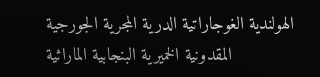الهولندية الغوجاراتية الدرية المجرية الجورجية المقدونية الخميرية البنجابية الماراثية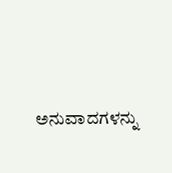ಅನುವಾದಗಳನ್ನು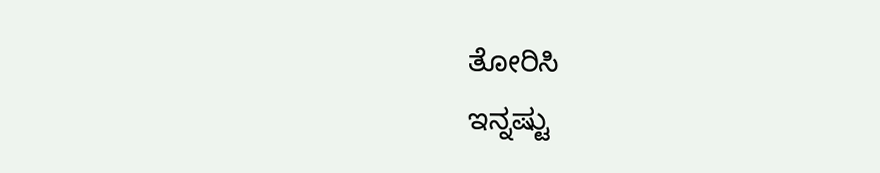ತೋರಿಸಿ
ಇನ್ನಷ್ಟು